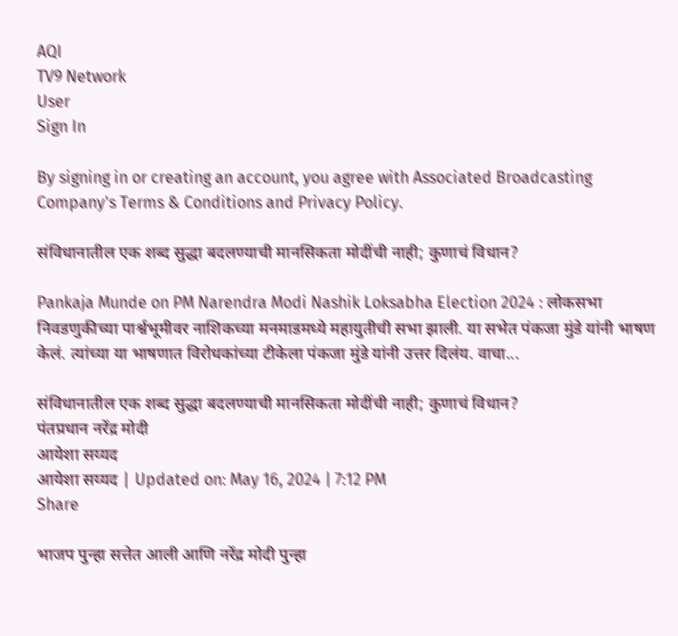AQI
TV9 Network
User
Sign In

By signing in or creating an account, you agree with Associated Broadcasting Company's Terms & Conditions and Privacy Policy.

संविधानातील एक शब्द सुद्धा बदलण्याची मानसिकता मोदींची नाही; कुणाचं विधान?

Pankaja Munde on PM Narendra Modi Nashik Loksabha Election 2024 : लोकसभा निवडणुकीच्या पार्श्वभूमीवर नाशिकच्या मनमाडमध्ये महायुतीची सभा झाली. या सभेत पंकजा मुंडे यांनी भाषण केलं. त्यांच्या या भाषणात विरोधकांच्या टीकेला पंकजा मुंडे यांनी उत्तर दिलंय. वाचा...

संविधानातील एक शब्द सुद्धा बदलण्याची मानसिकता मोदींची नाही; कुणाचं विधान?
पंतप्रधान नरेंद्र मोदी
आयेशा सय्यद
आयेशा सय्यद | Updated on: May 16, 2024 | 7:12 PM
Share

भाजप पुन्हा सत्तेत आली आणि नरेंद्र मोदी पुन्हा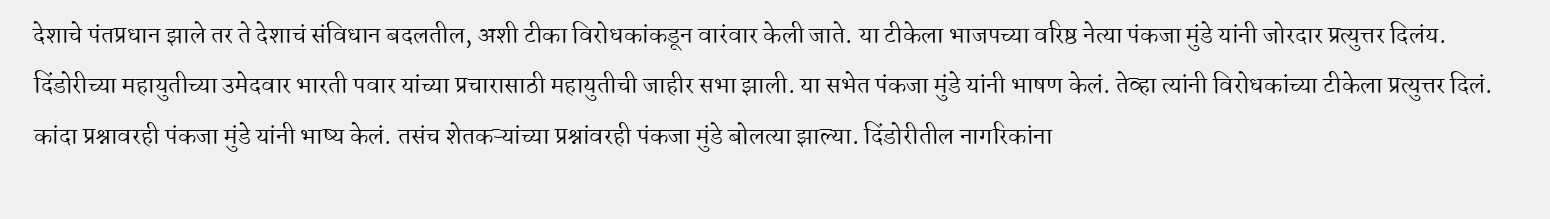देशाचे पंतप्रधान झाले तर ते देशाचं संविधान बदलतील, अशी टीका विरोधकांकडून वारंवार केली जाते. या टीकेला भाजपच्या वरिष्ठ नेत्या पंकजा मुंडे यांनी जोरदार प्रत्युत्तर दिलंय. दिंडोरीच्या महायुतीच्या उमेदवार भारती पवार यांच्या प्रचारासाठी महायुतीची जाहीर सभा झाली. या सभेत पंकजा मुंडे यांनी भाषण केलं. तेव्हा त्यांनी विरोधकांच्या टीकेला प्रत्युत्तर दिलं. कांदा प्रश्नावरही पंकजा मुंडे यांनी भाष्य केलं. तसंच शेतकऱ्यांच्या प्रश्नांवरही पंकजा मुंडे बोलत्या झाल्या. दिंडोरीतील नागरिकांना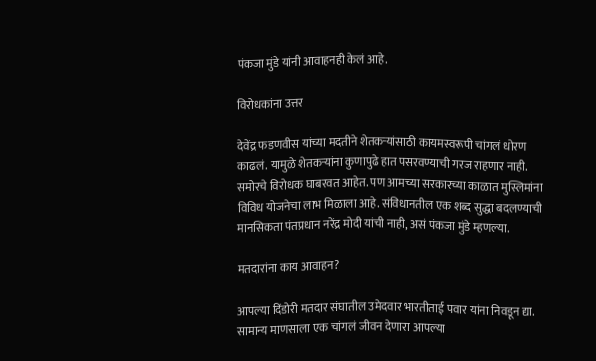पंकजा मुंडे यांनी आवाहनही केलं आहे.

विरोधकांना उत्तर

देवेंद्र फडणवीस यांच्या मदतीने शेतकऱ्यांसाठी कायमस्वरूपी चांगलं धोरण काढलं. यामुळे शेतकऱ्यांना कुणापुढे हात पसरवण्याची गरज राहणार नाही. समोरचे विरोधक घाबरवत आहेत. पण आमच्या सरकारच्या काळात मुस्लिमांना विविध योजनेचा लाभ मिळाला आहे. संविधानतील एक शब्द सुद्धा बदलण्याची मानसिकता पंतप्रधान नरेंद्र मोदी यांची नाही, असं पंकजा मुंडे म्हणल्या.

मतदारांना काय आवाहन?

आपल्या दिंडोरी मतदार संघातील उमेदवार भारतीताई पवार यांना निवडून द्या. सामान्य माणसाला एक चांगलं जीवन देणारा आपल्या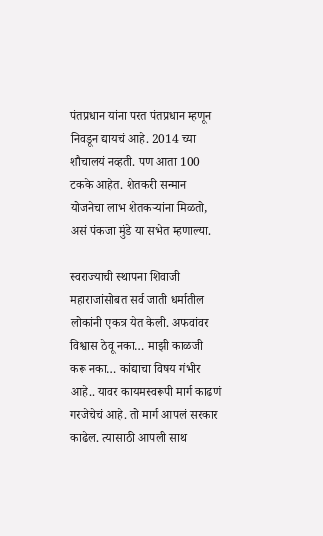पंतप्रधान यांना परत पंतप्रधान म्हणून निवडून द्यायचं आहे. 2014 च्या शौचालयं नव्हती. पण आता 100 टकके आहेत. शेतकरी सन्मान योजनेचा लाभ शेतकऱ्यांना मिळतो, असं पंकजा मुंडे या सभेत म्हणाल्या.

स्वराज्याची स्थापना शिवाजी महाराजांसोबत सर्व जाती धर्मातील लोकांनी एकत्र येत केली. अफवांवर विश्वास ठेवू नका… माझी काळजी करू नका… कांद्याचा विषय गंभीर आहे.. यावर कायमस्वरूपी मार्ग काढणं गरजेचेचं आहे. तो मार्ग आपलं सरकार काढेल. त्यासाठी आपली साथ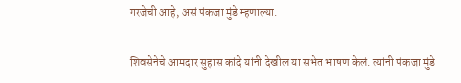गरजेची आहे, असं पंकजा मुंडे म्हणाल्या.

शिवसेनेचे आमदार सुहास कांदे यांनी देखील या सभेत भाषण केलं. त्यांनी पंकजा मुंडे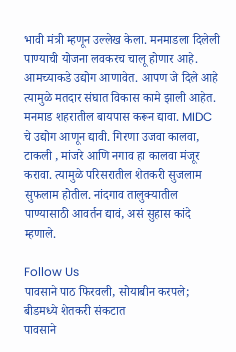भावी मंत्री म्हणून उल्लेख केला. मनमाडला दिलेली पाण्याची योजना लवकरच चालू होणार आहे. आमच्याकडे उद्योग आणावेत. आपण जे दिले आहे त्यामुळे मतदार संघात विकास कामे झाली आहेत. मनमाड शहरातील बायपास करून द्यावा. MIDC चे उद्योग आणून द्यावी. गिरणा उजवा कालवा, टाकली , मांजरे आणि नगाव हा कालवा मंजूर करावा. त्यामुळे परिसरातील शेतकरी सुजलाम सुफलाम होतील. नांदगाव तालुक्यातील पाण्यासाठी आवर्तन द्यावं, असं सुहास कांदे म्हणाले.

Follow Us
पावसाने पाठ फिरवली, सोयाबीन करपले; बीडमध्ये शेतकरी संकटात
पावसाने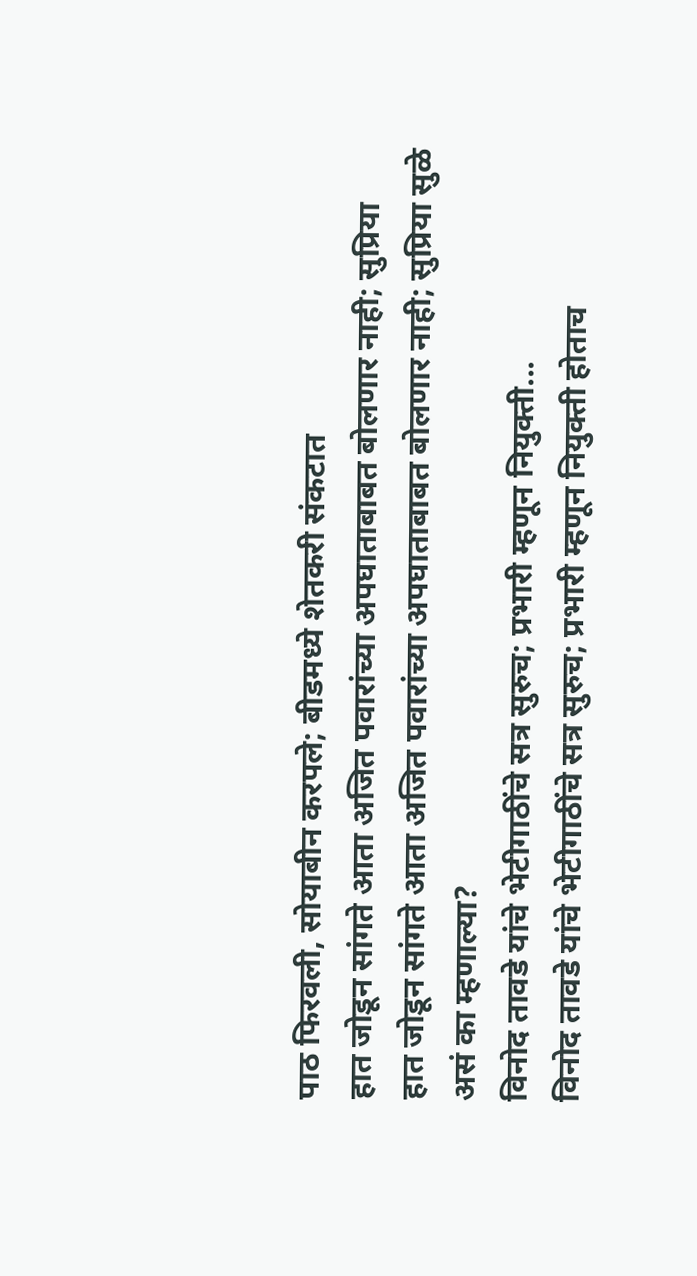पाठ फिरवली, सोयाबीन करपले; बीडमध्ये शेतकरी संकटात
हात जोडून सांगते आता अजित पवारांच्या अपघाताबाबत बोलणार नाही; सुप्रिया
हात जोडून सांगते आता अजित पवारांच्या अपघाताबाबत बोलणार नाही; सुप्रिया सुळे असं का म्हणाल्या?
विनोद तावडे यांचे भेटीगाठींचे सत्र सुरुच; प्रभारी म्हणून नियुक्ती...
विनोद तावडे यांचे भेटीगाठींचे सत्र सुरुच; प्रभारी म्हणून नियुक्ती होताच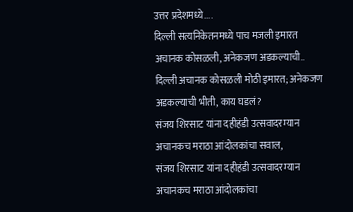उत्तर प्रदेशमध्ये....
दिल्ली सत्यनिकेतनमध्ये पाच मजली इमारत अचानक कोसळली, अनेकजण अडकल्याची..
दिल्ली अचानक कोसळली मोठी इमारत; अनेकजण अडकल्याची भीती, काय घडलं?
संजय शिरसाट यांना दहीहंडी उत्सवादरम्यान अचानकच मराठा आंदोलकांचा सवाल,
संजय शिरसाट यांना दहीहंडी उत्सवादरम्यान अचानकच मराठा आंदोलकांचा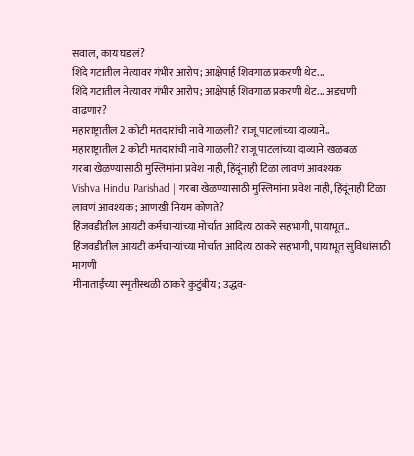सवाल, काय घडलं?
शिंदे गटातील नेत्यावर गंभीर आरोप; आक्षेपार्ह शिवगाळ प्रकरणी थेट...
शिंदे गटातील नेत्यावर गंभीर आरोप; आक्षेपार्ह शिवगाळ प्रकरणी थेट... अडचणी वाढणार?
महाराष्ट्रातील 2 कोटी मतदारांची नावे गाळली? राजू पाटलांच्या दाव्याने..
महाराष्ट्रातील 2 कोटी मतदारांची नावे गाळली? राजू पाटलांच्या दाव्याने खळबळ
गरबा खेळण्यासाठी मुस्लिमांना प्रवेश नाही, हिंदूंनाही टिळा लावणं आवश्यक
Vishva Hindu Parishad | गरबा खेळण्यासाठी मुस्लिमांना प्रवेश नाही, हिंदूंनाही टिळा लावणं आवश्यक; आणखी नियम कोणते?
हिंजवडीतील आयटी कर्मचाऱ्यांच्या मोर्चात आदित्य ठाकरे सहभागी, पायाभूत..
हिंजवडीतील आयटी कर्मचाऱ्यांच्या मोर्चात आदित्य ठाकरे सहभागी, पायाभूत सुविधांसाठी मागणी
मीनाताईंच्या स्मृतीस्थळी ठाकरे कुटुंबीय; उद्धव-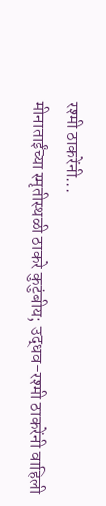रश्मी ठाकरेंनी...
मीनाताईंच्या स्मृतीस्थळी ठाकरे कुटुंबीय; उद्धव-रश्मी ठाकरेंनी वाहिली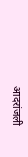आदरांजली